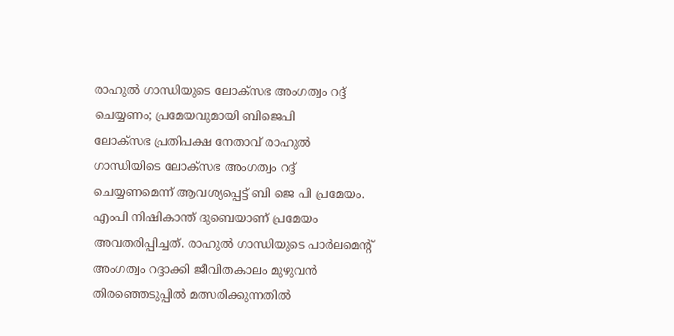രാഹുൽ ഗാന്ധിയുടെ ലോക്സഭ അംഗത്വം റദ്ദ് ചെയ്യണം; പ്രമേയവുമായി ബിജെപി
ലോക്സഭ പ്രതിപക്ഷ നേതാവ് രാഹുൽ ഗാന്ധിയിടെ ലോക്സഭ അംഗത്വം റദ്ദ് ചെയ്യണമെന്ന് ആവശ്യപ്പെട്ട് ബി ജെ പി പ്രമേയം. എംപി നിഷികാന്ത് ദുബെയാണ് പ്രമേയം അവതരിപ്പിച്ചത്. രാഹുൽ ഗാന്ധിയുടെ പാർലമെന്റ് അംഗത്വം റദ്ദാക്കി ജീവിതകാലം മുഴുവൻ തിരഞ്ഞെടുപ്പിൽ മത്സരിക്കുന്നതിൽ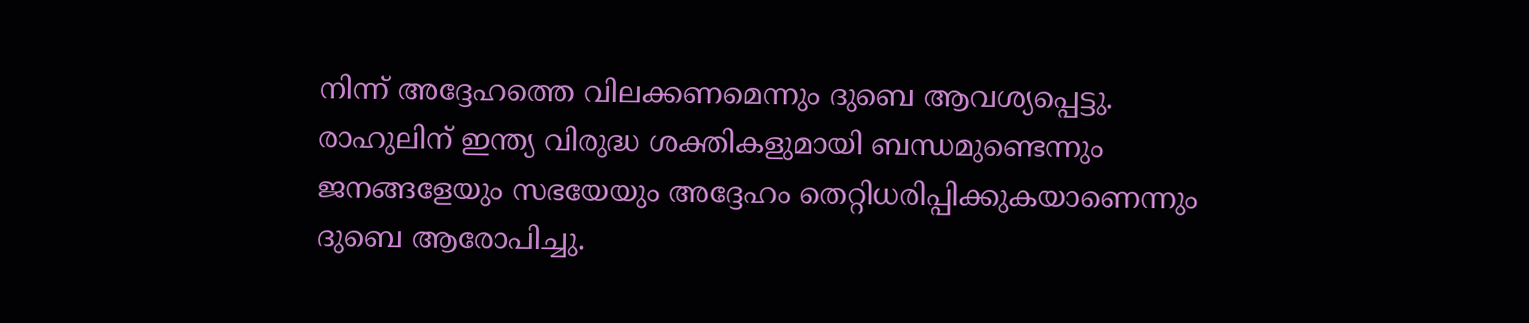നിന്ന് അദ്ദേഹത്തെ വിലക്കണമെന്നും ദുബെ ആവശ്യപ്പെട്ടു.
രാഹുലിന് ഇന്ത്യ വിരുദ്ധ ശക്തികളുമായി ബന്ധമുണ്ടെന്നും ജനങ്ങളേയും സഭയേയും അദ്ദേഹം തെറ്റിധരിപ്പിക്കുകയാണെന്നും ദുബെ ആരോപിച്ചു.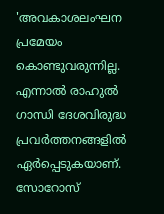'അവകാശലംഘന പ്രമേയം കൊണ്ടുവരുന്നില്ല. എന്നാൽ രാഹുൽ ഗാന്ധി ദേശവിരുദ്ധ പ്രവർത്തനങ്ങളിൽ ഏർപ്പെടുകയാണ്. സോറോസ്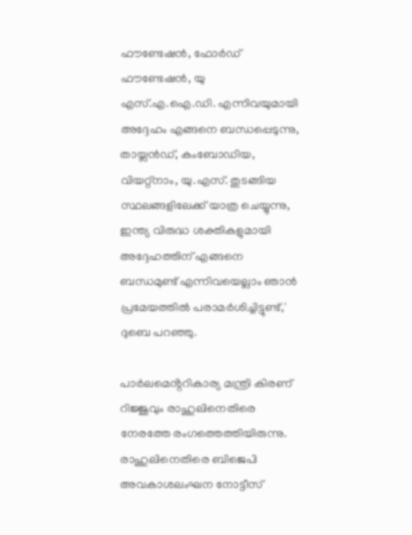ഫൗണ്ടേഷൻ, ഫോർഡ് ഫൗണ്ടേഷൻ, യു എസ്.എ.ഐ.ഡി. എന്നിവയുമായി അദ്ദേഹം എങ്ങനെ ബന്ധപ്പെടുന്നു, തായ്ലൻഡ്, കംബോഡിയ, വിയറ്റ്നാം, യു.എസ്. തുടങ്ങിയ സ്ഥലങ്ങളിലേക്ക് യാത്ര ചെയ്യുന്നു, ഇന്ത്യ വിരുദ്ധ ശക്തികളുമായി അദ്ദേഹത്തിന് എങ്ങനെ ബന്ധമുണ്ട് എന്നിവയെല്ലാം ഞാൻ പ്രമേയത്തിൽ പരാമർശിച്ചിട്ടുണ്ട്,' ദുബെ പറഞ്ഞു.

പാർലമെൻ്ററികാര്യ മന്ത്രി കിരണ് റിജ്ജുവും രാഹുലിനെതിരെ നേരത്തേ രംഗത്തെത്തിയിരുന്നു. രാഹുലിനെതിരെ ബിജെപി അവകാശലംഘന നോട്ടീസ്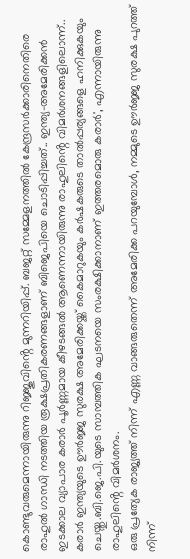കൊണ്ടുവരുമെന്നായിരുന്നു റിജ്ജുവിൻ്റെ മുന്നറിയിപ്പ്. ബജറ്റ് സമ്മേളനത്തിൽ കേന്ദ്രസർക്കാരിനെതിരെ രാഹുൽ ഗാന്ധി നടത്തിയ രൂക്ഷപ്രതികരണങ്ങളാണ് ബിജെപിയെ ചൊടിപ്പിച്ചത്.. ഇന്ത്യ-അമേരിക്കൻ ഇടക്കാല വ്യാപാര കരാർ പൂർണ്ണമായ കീഴടങ്ങൽ ആണെന്നായിരുന്നു രാഹുലിൻ്റെ വിമർശനങ്ങളിലൊന്ന്.. കരാർ ഇന്ത്യയുടെ ഊർജ്ജ സുരക്ഷ അമേരിക്കയ്ക്ക് കൈമാറുകയും കർഷകരുടെ താൽപ്പര്യങ്ങളെ ഹനിക്കുകയും ചെയ്തു.ബി.ജെ.പി.യുടെ സാമ്പത്തിക ഘടനയെ സംരക്ഷിക്കാനാണ് ഇത്തരമൊരു കരാർ', എന്നായിരുന്നു രാഹുലിൻ്റെ വിമർശനം.
ഒരു പ്രത്യേക രാജ്യത്ത് നിന്ന് എണ്ണ വാങ്ങരുതെന്ന് അമേരിക്ക പറയുമ്പോൾ, നമ്മുടെ ഊർജ്ജ സുരക്ഷ പുറത്ത് നിന്ന്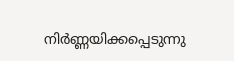നിർണ്ണയിക്കപ്പെടുന്നു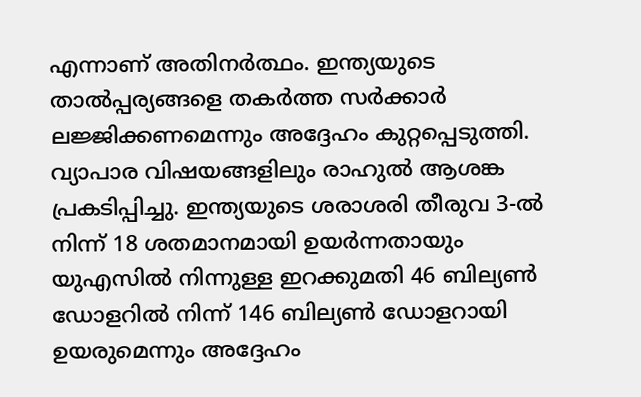എന്നാണ് അതിനർത്ഥം. ഇന്ത്യയുടെ താൽപ്പര്യങ്ങളെ തകർത്ത സർക്കാർ ലജ്ജിക്കണമെന്നും അദ്ദേഹം കുറ്റപ്പെടുത്തി. വ്യാപാര വിഷയങ്ങളിലും രാഹുൽ ആശങ്ക പ്രകടിപ്പിച്ചു. ഇന്ത്യയുടെ ശരാശരി തീരുവ 3-ൽ നിന്ന് 18 ശതമാനമായി ഉയർന്നതായും യുഎസിൽ നിന്നുള്ള ഇറക്കുമതി 46 ബില്യൺ ഡോളറിൽ നിന്ന് 146 ബില്യൺ ഡോളറായി ഉയരുമെന്നും അദ്ദേഹം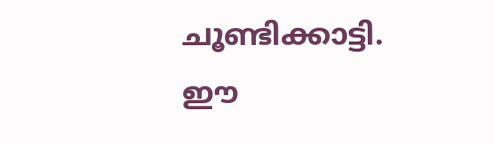ചൂണ്ടിക്കാട്ടി. ഈ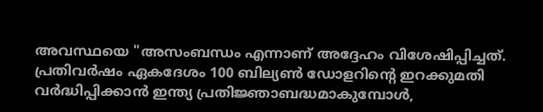അവസ്ഥയെ "അസംബന്ധം എന്നാണ് അദ്ദേഹം വിശേഷിപ്പിച്ചത്. പ്രതിവർഷം ഏകദേശം 100 ബില്യൺ ഡോളറിന്റെ ഇറക്കുമതി വർദ്ധിപ്പിക്കാൻ ഇന്ത്യ പ്രതിജ്ഞാബദ്ധമാകുമ്പോൾ,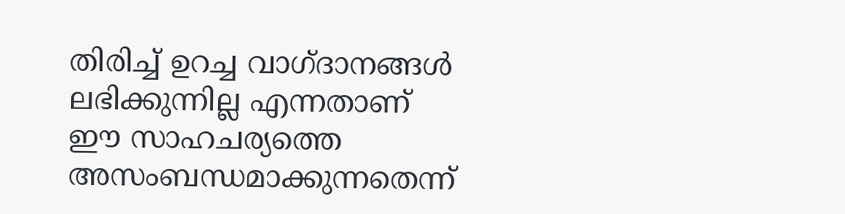തിരിച്ച് ഉറച്ച വാഗ്ദാനങ്ങൾ ലഭിക്കുന്നില്ല എന്നതാണ് ഈ സാഹചര്യത്തെ അസംബന്ധമാക്കുന്നതെന്ന്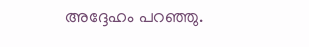അദ്ദേഹം പറഞ്ഞു.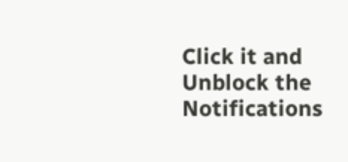Click it and Unblock the Notifications